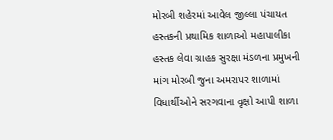મોરબી શહેરમાં આવેલ જીલ્લા પંચાયત હસ્તકની પ્રથામિક શાળાઓ મહાપાલીકા હસ્તક લેવા ગ્રાહક સુરક્ષા મંડળના પ્રમુખની માંગ મોરબી જુના અમરાપર શાળામાં વિધાર્થીઓને સરગવાના વૃક્ષો આપી શાળા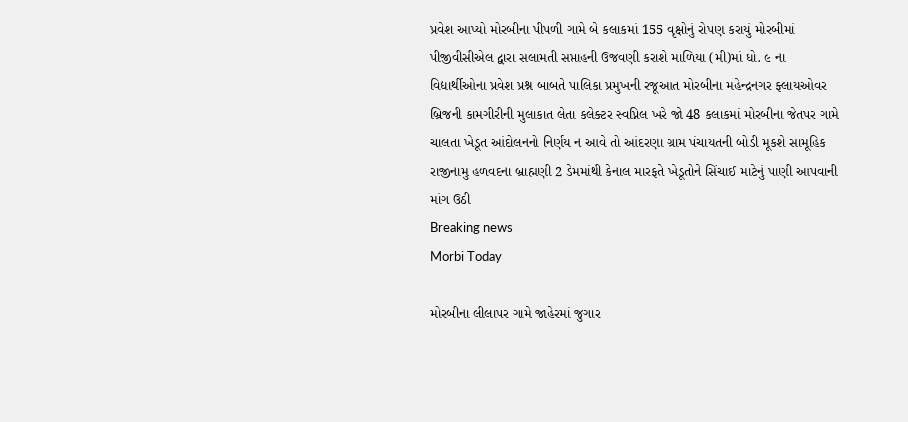પ્રવેશ આપ્યો મોરબીના પીપળી ગામે બે કલાકમાં 155 વૃક્ષોનું રોપણ કરાયું મોરબીમાં પીજીવીસીએલ દ્વારા સલામતી સપ્તાહની ઉજવણી કરાશે માળિયા (મી)માં ધો. ૯ ના વિદ્યાર્થીઓના પ્રવેશ પ્રશ્ન બાબતે પાલિકા પ્રમુખની રજૂઆત મોરબીના મહેન્દ્રનગર ફ્લાયઓવર બ્રિજની કામગીરીની મુલાકાત લેતા કલેક્ટર સ્વપ્નિલ ખરે જો 48 કલાકમાં મોરબીના જેતપર ગામે ચાલતા ખેડૂત આંદોલનનો નિર્ણય ન આવે તો આંદરણા ગ્રામ પંચાયતની બોડી મૂકશે સામૂહિક રાજીનામુ હળવદના બ્રાહ્મણી 2 ડેમમાંથી કેનાલ મારફતે ખેડૂતોને સિંચાઈ માટેનું પાણી આપવાની માંગ ઉઠી
Breaking news
Morbi Today

મોરબીના લીલાપર ગામે જાહેરમાં જુગાર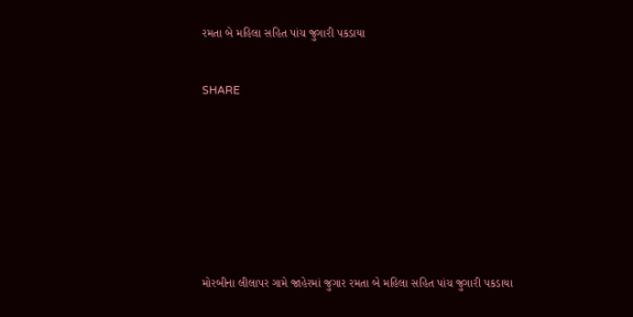રમતા બે મહિલા સહિત પાંચ જુગારી પકડાયા


SHARE









મોરબીના લીલાપર ગામે જાહેરમાં જુગાર રમતા બે મહિલા સહિત પાંચ જુગારી પકડાયા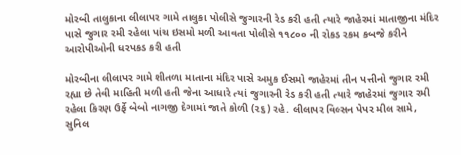મોરબી તાલુકાના લીલાપર ગામે તાલુકા પોલીસે જુગારની રેડ કરી હતી ત્યારે જાહેરમાં માતાજીના મંદિર પાસે જુગાર રમી રહેલા પાંચ ઇસમો મળી આવતા પોલીસે ૧૧૮૦૦ ની રોકડ રકમ કબજે કરીને આરોપીઓની ધરપકડ કરી હતી

મોરબીના લીલાપર ગામે શીતળા માતાના મંદિર પાસે અમુક ઈસમો જાહેરમાં તીન પત્તીનો જુગાર રમી રહ્યા છે તેવી માહિતી મળી હતી જેના આધારે ત્યાં જુગારની રેડ કરી હતી ત્યારે જાહેરમાં જુગાર રમી રહેલા કિરણ ઉર્ફે બેબો નાગજી દેગામાં જાતે કોળી (૨૬) રહે. લીલાપર વિલ્સન પેપર મીલ સામે, સુનિલ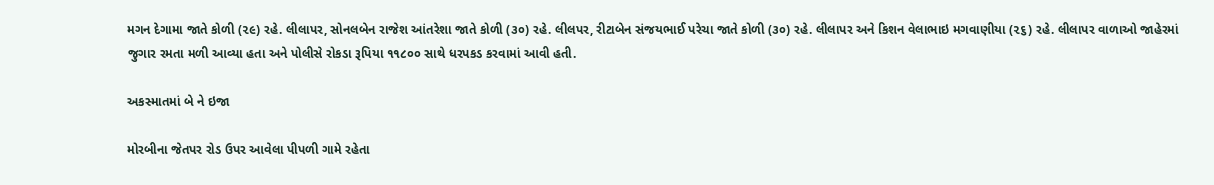મગન દેગામા જાતે કોળી (૨૯) રહે. લીલાપર, સોનલબેન રાજેશ આંતરેશા જાતે કોળી (૩૦) રહે. લીલપર, રીટાબેન સંજયભાઈ પરેચા જાતે કોળી (૩૦) રહે. લીલાપર અને કિશન વેલાભાઇ મગવાણીયા (૨૬) રહે. લીલાપર વાળાઓ જાહેરમાં જુગાર રમતા મળી આવ્યા હતા અને પોલીસે રોકડા રૂપિયા ૧૧૮૦૦ સાથે ધરપકડ કરવામાં આવી હતી.

અકસ્માતમાં બે ને ઇજા

મોરબીના જેતપર રોડ ઉપર આવેલા પીપળી ગામે રહેતા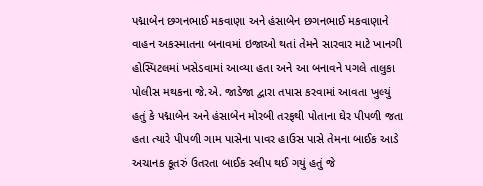પદ્માબેન છગનભાઈ મકવાણા અને હંસાબેન છગનભાઈ મકવાણાને વાહન અકસ્માતના બનાવમાં ઇજાઓ થતાં તેમને સારવાર માટે ખાનગી હોસ્પિટલમાં ખસેડવામાં આવ્યા હતા અને આ બનાવને પગલે તાલુકા પોલીસ મથકના જે.એ. જાડેજા દ્વારા તપાસ કરવામાં આવતા ખુલ્યું હતું કે પદ્માબેન અને હંસાબેન મોરબી તરફથી પોતાના ઘેર પીપળી જતા હતા ત્યારે પીપળી ગામ પાસેના પાવર હાઉસ પાસે તેમના બાઈક આડે અચાનક કૂતરું ઉતરતા બાઈક સ્લીપ થઈ ગયું હતું જે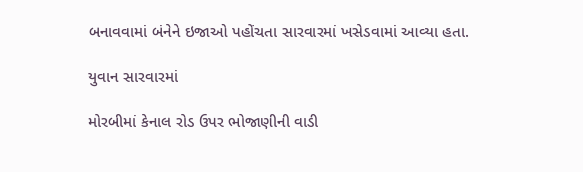બનાવવામાં બંનેને ઇજાઓ પહોંચતા સારવારમાં ખસેડવામાં આવ્યા હતા.

યુવાન સારવારમાં

મોરબીમાં કેનાલ રોડ ઉપર ભોજાણીની વાડી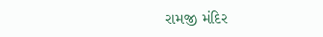રામજી મંદિર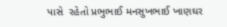પાસે  રહેતો પ્રભુભાઈ મનસુખભાઈ ખાણઘર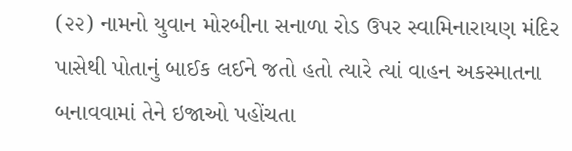(૨૨) નામનો યુવાન મોરબીના સનાળા રોડ ઉપર સ્વામિનારાયણ મંદિર પાસેથી પોતાનું બાઈક લઈને જતો હતો ત્યારે ત્યાં વાહન અકસ્માતના બનાવવામાં તેને ઇજાઓ પહોંચતા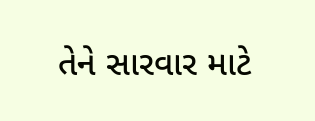તેને સારવાર માટે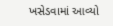ખસેડવામાં આવ્યો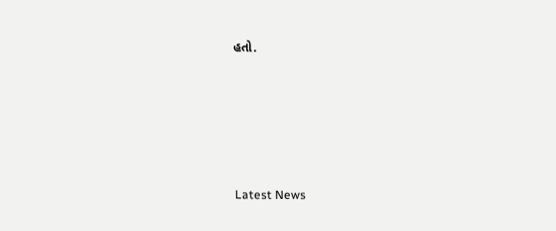હતો.






Latest News